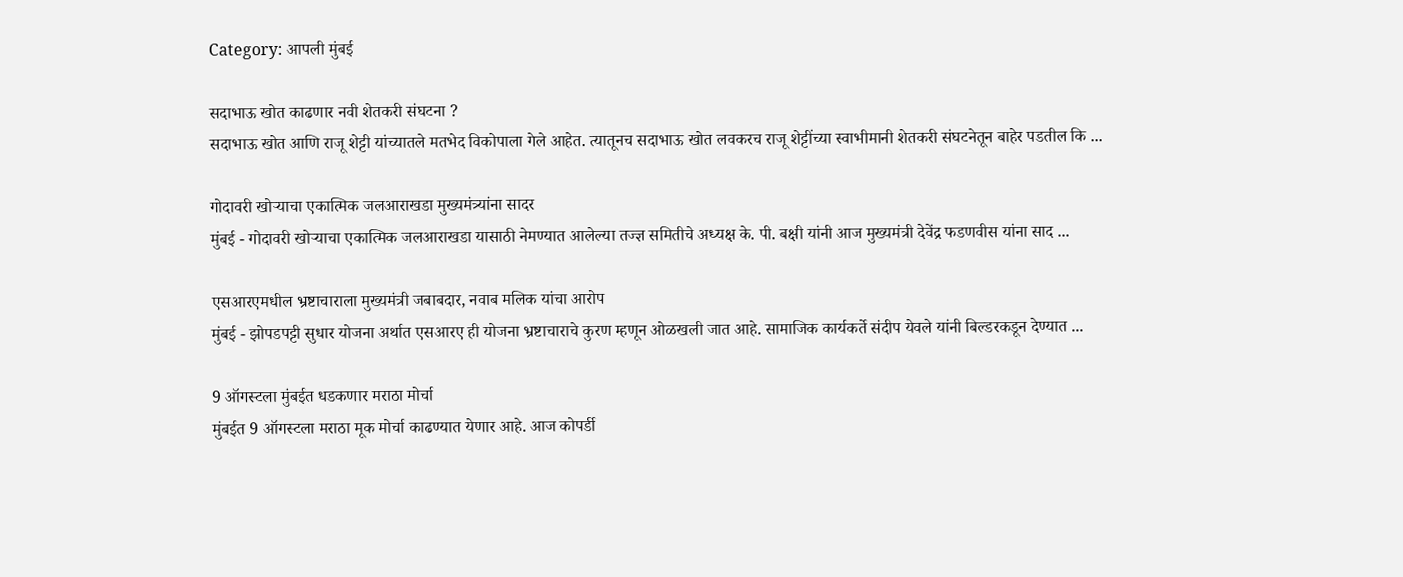Category: आपली मुंबई

सदाभाऊ खोत काढणार नवी शेतकरी संघटना ?
सदाभाऊ खोत आणि राजू शेट्टी यांच्यातले मतभेद विकोपाला गेले आहेत. त्यातूनच सदाभाऊ खोत लवकरच राजू शेट्टींच्या स्वाभीमानी शेतकरी संघटनेतून बाहेर पडतील कि ...

गोदावरी खोऱ्याचा एकात्मिक जलआराखडा मुख्यमंत्र्यांना सादर
मुंबई - गोदावरी खोऱ्याचा एकात्मिक जलआराखडा यासाठी नेमण्यात आलेल्या तज्ज्ञ समितीचे अध्यक्ष के. पी. बक्षी यांनी आज मुख्यमंत्री देवेंद्र फडणवीस यांना साद ...

एसआरएमधील भ्रष्टाचाराला मुख्यमंत्री जबाबदार, नवाब मलिक यांचा आरोप
मुंबई - झोपडपट्टी सुधार योजना अर्थात एसआरए ही योजना भ्रष्टाचाराचे कुरण म्हणून ओळखली जात आहे. सामाजिक कार्यकर्ते संदीप येवले यांनी बिल्डरकडून देण्यात ...

9 ऑगस्टला मुंबईत धडकणार मराठा मोर्चा
मुंबईत 9 ऑगस्टला मराठा मूक मोर्चा काढण्यात येणार आहे. आज कोपर्डी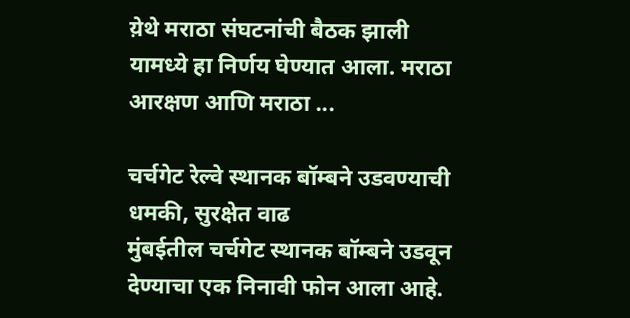य़ेथे मराठा संघटनांची बैठक झाली यामध्ये हा निर्णय घेण्यात आला. मराठा आरक्षण आणि मराठा ...

चर्चगेट रेल्वे स्थानक बॉम्बने उडवण्याची धमकी, सुरक्षेत वाढ
मुंबईतील चर्चगेट स्थानक बॉम्बने उडवून देण्याचा एक निनावी फोन आला आहे.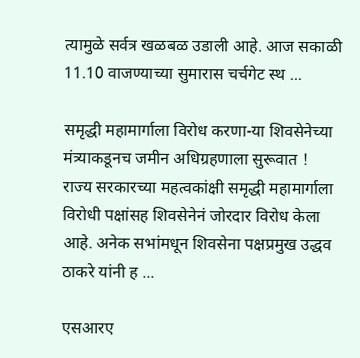त्यामुळे सर्वत्र खळबळ उडाली आहे. आज सकाळी 11.10 वाजण्याच्या सुमारास चर्चगेट स्थ ...

समृद्धी महामार्गाला विरोध करणा-या शिवसेनेच्या मंत्र्याकडूनच जमीन अधिग्रहणाला सुरूवात !
राज्य सरकारच्या महत्वकांक्षी समृद्धी महामार्गाला विरोधी पक्षांसह शिवसेनेनं जोरदार विरोध केला आहे. अनेक सभांमधून शिवसेना पक्षप्रमुख उद्धव ठाकरे यांनी ह ...

एसआरए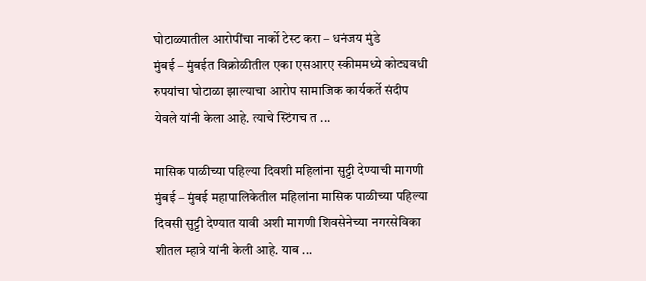घोटाळ्यातील आरोपींचा नार्को टेस्ट करा – धनंजय मुंडे
मुंबई – मुंबईत विक्रोळीतील एका एसआरए स्कीममध्ये कोट्यवधी रुपयांचा घोटाळा झाल्याचा आरोप सामाजिक कार्यकर्ते संदीप येवले यांनी केला आहे. त्याचे स्टिंगच त ...

मासिक पाळीच्या पहिल्या दिवशी महिलांना सुट्टी देण्याची मागणी
मुंबई – मुंबई महापालिकेतील महिलांना मासिक पाळीच्या पहिल्या दिवसी सुट्टी देण्यात यावी अशी मागणी शिवसेनेच्या नगरसेविका शीतल म्हात्रे यांनी केली आहे. याब ...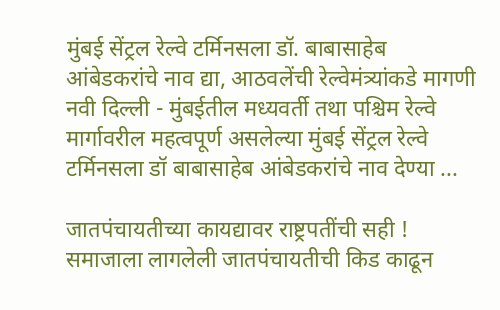मुंबई सेंट्रल रेल्वे टर्मिनसला डॉ. बाबासाहेब आंबेडकरांचे नाव द्या, आठवलेंची रेल्वेमंत्र्यांकडे मागणी
नवी दिल्ली - मुंबईतील मध्यवर्ती तथा पश्चिम रेल्वे मार्गावरील महत्वपूर्ण असलेल्या मुंबई सेंट्रल रेल्वे टर्मिनसला डॉ बाबासाहेब आंबेडकरांचे नाव देण्या ...

जातपंचायतीच्या कायद्यावर राष्ट्रपतींची सही !
समाजाला लागलेली जातपंचायतीची किड काढून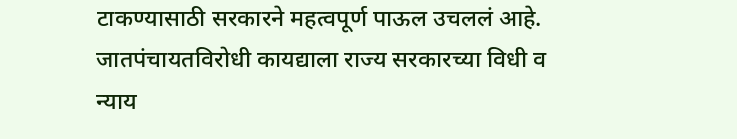टाकण्यासाठी सरकारने महत्वपूर्ण पाऊल उचललं आहे. जातपंचायतविरोधी कायद्याला राज्य सरकारच्या विधी व न्याय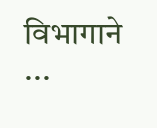विभागाने ...